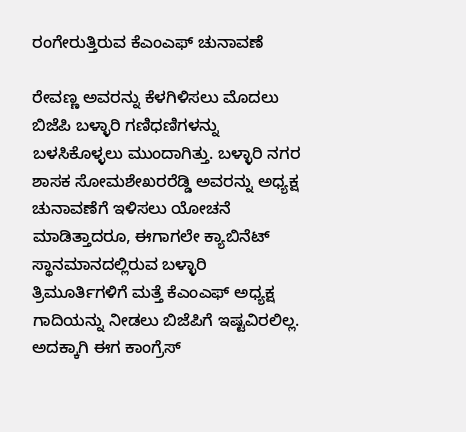ರಂಗೇರುತ್ತಿರುವ ಕೆಎಂಎಫ್ ಚುನಾವಣೆ

ರೇವಣ್ಣ ಅವರನ್ನು ಕೆಳಗಿಳಿಸಲು ಮೊದಲು ಬಿಜೆಪಿ ಬಳ್ಳಾರಿ ಗಣಿಧಣಿಗಳನ್ನು ಬಳಸಿಕೊಳ್ಳಲು ಮುಂದಾಗಿತ್ತು. ಬಳ್ಳಾರಿ ನಗರ ಶಾಸಕ ಸೋಮಶೇಖರರೆಡ್ಡಿ ಅವರನ್ನು ಅಧ್ಯಕ್ಷ ಚುನಾವಣೆಗೆ ಇಳಿಸಲು ಯೋಚನೆ ಮಾಡಿತ್ತಾದರೂ, ಈಗಾಗಲೇ ಕ್ಯಾಬಿನೆಟ್ ಸ್ಥಾನಮಾನದಲ್ಲಿರುವ ಬಳ್ಳಾರಿ ತ್ರಿಮೂರ್ತಿಗಳಿಗೆ ಮತ್ತೆ ಕೆಎಂಎಫ್ ಅಧ್ಯಕ್ಷ ಗಾದಿಯನ್ನು ನೀಡಲು ಬಿಜೆಪಿಗೆ ಇಷ್ಟವಿರಲಿಲ್ಲ. ಅದಕ್ಕಾಗಿ ಈಗ ಕಾಂಗ್ರೆಸ್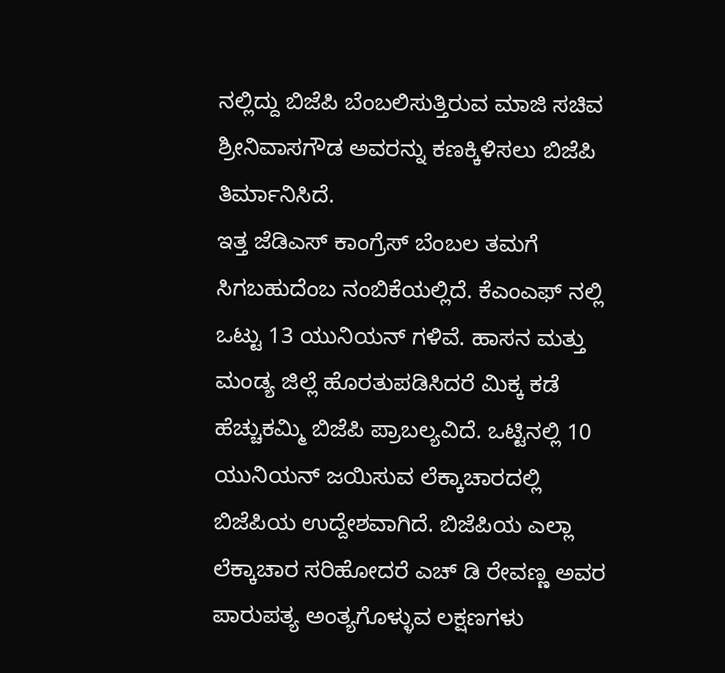ನಲ್ಲಿದ್ದು ಬಿಜೆಪಿ ಬೆಂಬಲಿಸುತ್ತಿರುವ ಮಾಜಿ ಸಚಿವ ಶ್ರೀನಿವಾಸಗೌಡ ಅವರನ್ನು ಕಣಕ್ಕಿಳಿಸಲು ಬಿಜೆಪಿ ತಿರ್ಮಾನಿಸಿದೆ.
ಇತ್ತ ಜೆಡಿಎಸ್ ಕಾಂಗ್ರೆಸ್ ಬೆಂಬಲ ತಮಗೆ ಸಿಗಬಹುದೆಂಬ ನಂಬಿಕೆಯಲ್ಲಿದೆ. ಕೆಎಂಎಫ್ ನಲ್ಲಿ ಒಟ್ಟು 13 ಯುನಿಯನ್ ಗಳಿವೆ. ಹಾಸನ ಮತ್ತು ಮಂಡ್ಯ ಜಿಲ್ಲೆ ಹೊರತುಪಡಿಸಿದರೆ ಮಿಕ್ಕ ಕಡೆ ಹೆಚ್ಚುಕಮ್ಮಿ ಬಿಜೆಪಿ ಪ್ರಾಬಲ್ಯವಿದೆ. ಒಟ್ಟಿನಲ್ಲಿ 10 ಯುನಿಯನ್ ಜಯಿಸುವ ಲೆಕ್ಕಾಚಾರದಲ್ಲಿ ಬಿಜೆಪಿಯ ಉದ್ದೇಶವಾಗಿದೆ. ಬಿಜೆಪಿಯ ಎಲ್ಲಾ ಲೆಕ್ಕಾಚಾರ ಸರಿಹೋದರೆ ಎಚ್ ಡಿ ರೇವಣ್ಣ ಅವರ ಪಾರುಪತ್ಯ ಅಂತ್ಯಗೊಳ್ಳುವ ಲಕ್ಷಣಗಳು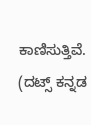ಕಾಣಿಸುತ್ತಿವೆ.
(ದಟ್ಸ್ ಕನ್ನಡ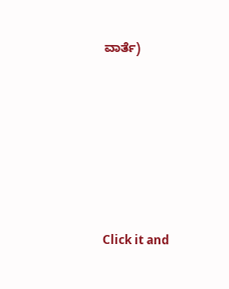ವಾರ್ತೆ)











Click it and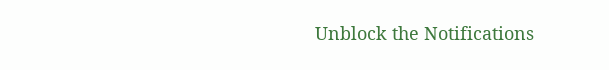Unblock the Notifications